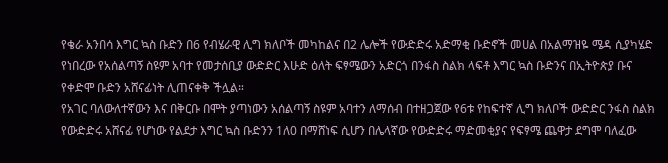የቄራ አንበሳ እግር ኳስ ቡድን በ6 የብሄራዊ ሊግ ክለቦች መካከልና በ2 ሌሎች የውድድሩ አድማቂ ቡድኖች መሀል በአልማዝዬ ሜዳ ሲያካሄድ የነበረው የአሰልጣኝ ስዩም አባተ የመታሰቢያ ውድድር እሁድ ዕለት ፍፃሜውን አድርጎ በንፋስ ስልክ ላፍቶ እግር ኳስ ቡድንና በኢትዮጵያ ቡና የቀድሞ ቡድን አሸናፊነት ሊጠናቀቅ ችሏል።
የአገር ባለውለተኛውን እና በቅርቡ በሞት ያጣነውን አሰልጣኝ ስዩም አባተን ለማሰብ በተዘጋጀው የ6ቱ የከፍተኛ ሊግ ክለቦች ውድድር ንፋስ ስልክ የውድድሩ አሸናፊ የሆነው የልደታ እግር ኳስ ቡድንን 1ለ0 በማሸነፍ ሲሆን በሌላኛው የውድድሩ ማድመቂያና የፍፃሜ ጨዋታ ደግሞ ባለፈው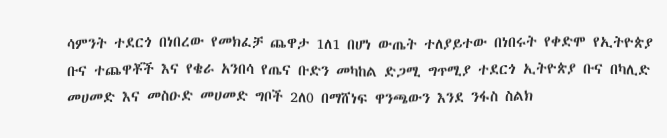ሳምንት ተደርጎ በነበረው የመክፈቻ ጨዋታ 1ለ1 በሆነ ውጤት ተለያይተው በነበሩት የቀድሞ የኢትዮጵያ ቡና ተጨዋቾች እና የቄራ አንበሳ የጤና ቡድን መካከል ድጋሚ ግጥሚያ ተደርጎ ኢትዮጵያ ቡና በካሊድ መሀመድ እና መስዑድ መሀመድ ግቦች 2ለ0 በማሸነፍ ዋንጫውን እንደ ንፋስ ስልክ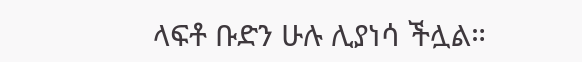ላፍቶ ቡድን ሁሉ ሊያነሳ ችሏል።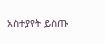አስተያየት ይስጡ